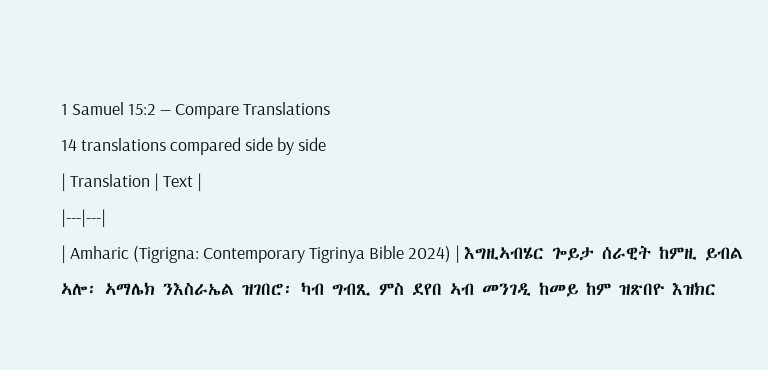1 Samuel 15:2 — Compare Translations
14 translations compared side by side
| Translation | Text |
|---|---|
| Amharic (Tigrigna: Contemporary Tigrinya Bible 2024) | እግዚኣብሄር ጐይታ ሰራዊት ከምዚ ይብል ኣሎ፡ ኣማሌክ ንእስራኤል ዝገበሮ፡ ካብ ግብጺ ምስ ደየበ ኣብ መንገዲ ከመይ ከም ዝጽበዮ እዝክር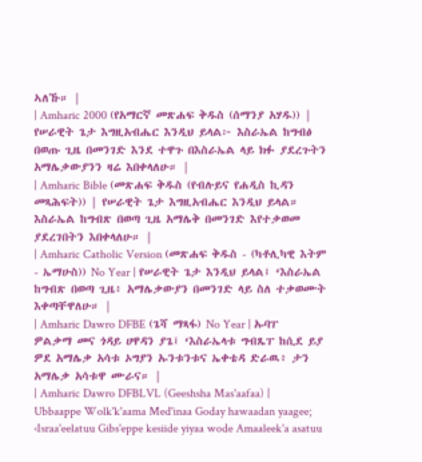ኣለኹ። |
| Amharic 2000 (የአማርኛ መጽሐፍ ቅዱስ (ሰማንያ አሃዱ)) | የሠራዊት ጌታ እግዚአብሔር እንዲህ ይላል፦ እስራኤል ከግብፅ በወጡ ጊዜ በመንገድ እንደ ተዋጉ በእስራኤል ላይ ክፉ ያደረጉትን አማሌቃውያንን ዛሬ እበቀላለሁ። |
| Amharic Bible (መጽሐፍ ቅዱስ (የብሉይና የሐዲስ ኪዳን መጻሕፍት)) | የሠራዊት ጌታ እግዚአብሔር እንዲህ ይላል። እስራኤል ከግብጽ በወጣ ጊዜ አማሌቅ በመንገድ እየተቃወመ ያደረገበትን እበቀላለሁ። |
| Amharic Catholic Version (መጽሐፍ ቅዱስ - (ካቶሊካዊ እትም - ኤማሁስ)) No Year | የሠራዊት ጌታ እንዲህ ይላል፤ ‘እስራኤል ከግብጽ በወጣ ጊዜ፥ አማሌቃውያን በመንገድ ላይ ስለ ተቃወሙት እቀጣቸዋለሁ። |
| Amharic Dawro DFBE (ጌሻ ማጻፋ) No Year | ኡባፐ ዎልቃማ መና ጎዳይ ሀዋዳን ያጌ፤ ‘እስራኤላቱ ግብጼፐ ከሲደ ይያ ዎደ አማሌቃ አሳቱ ኦግያን ኡንቱንቱና ኤቀቴዳ ድራዉ፥ ታን አማሌቃ አሳቱዋ ሙራና። |
| Amharic Dawro DFBLVL (Geeshsha Mas'aafaa) | Ubbaappe Wolk'k'aama Med'inaa Goday hawaadan yaagee; ‹Israa'eelatuu Gibs'eppe kesiide yiyaa wode Amaaleek'a asatuu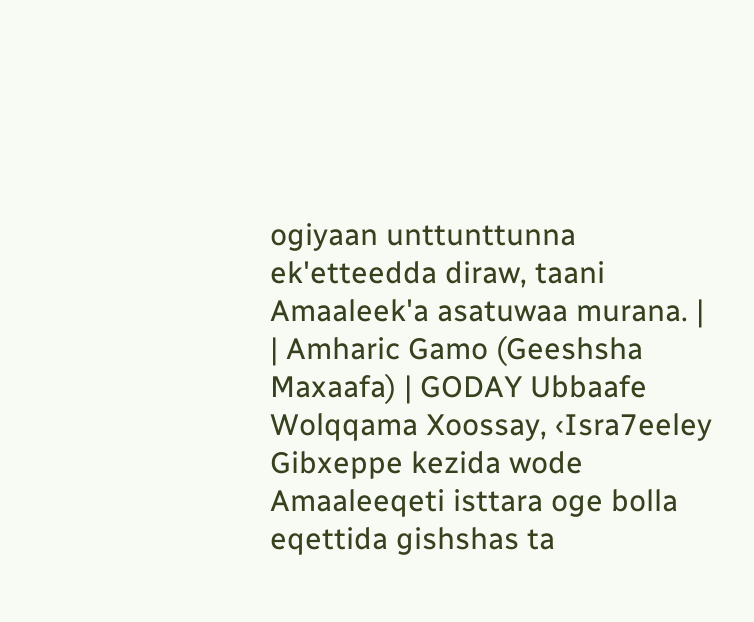ogiyaan unttunttunna ek'etteedda diraw, taani Amaaleek'a asatuwaa murana. |
| Amharic Gamo (Geeshsha Maxaafa) | GODAY Ubbaafe Wolqqama Xoossay, ‹Isra7eeley Gibxeppe kezida wode Amaaleeqeti isttara oge bolla eqettida gishshas ta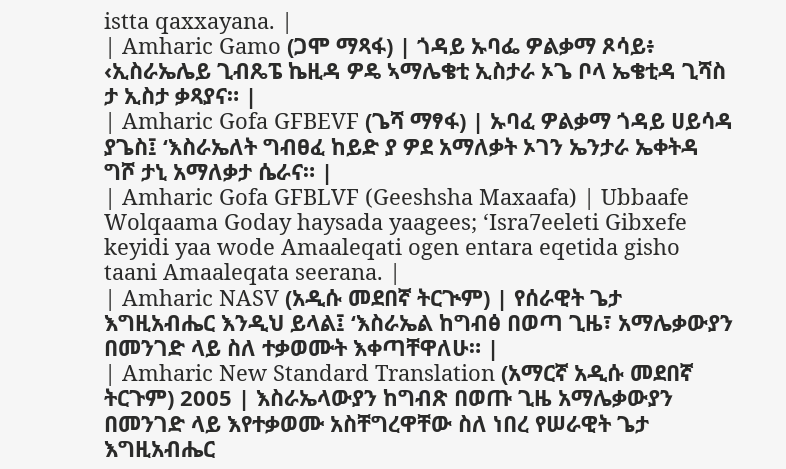istta qaxxayana. |
| Amharic Gamo (ጋሞ ማጻፋ) | ጎዳይ ኡባፌ ዎልቃማ ጾሳይ፥ ‹ኢስራኤሌይ ጊብጼፔ ኬዚዳ ዎዴ ኣማሌቄቲ ኢስታራ ኦጌ ቦላ ኤቄቲዳ ጊሻስ ታ ኢስታ ቃጻያና። |
| Amharic Gofa GFBEVF (ጌሻ ማፃፋ) | ኡባፈ ዎልቃማ ጎዳይ ሀይሳዳ ያጌስ፤ ‘እስራኤለት ግብፀፈ ከይድ ያ ዎደ አማለቃት ኦገን ኤንታራ ኤቀትዳ ግሾ ታኒ አማለቃታ ሴራና። |
| Amharic Gofa GFBLVF (Geeshsha Maxaafa) | Ubbaafe Wolqaama Goday haysada yaagees; ‘Isra7eeleti Gibxefe keyidi yaa wode Amaaleqati ogen entara eqetida gisho taani Amaaleqata seerana. |
| Amharic NASV (አዲሱ መደበኛ ትርጒም) | የሰራዊት ጌታ እግዚአብሔር እንዲህ ይላል፤ ‘እስራኤል ከግብፅ በወጣ ጊዜ፣ አማሌቃውያን በመንገድ ላይ ስለ ተቃወሙት እቀጣቸዋለሁ። |
| Amharic New Standard Translation (አማርኛ አዲሱ መደበኛ ትርጉም) 2005 | እስራኤላውያን ከግብጽ በወጡ ጊዜ አማሌቃውያን በመንገድ ላይ እየተቃወሙ አስቸግረዋቸው ስለ ነበረ የሠራዊት ጌታ እግዚአብሔር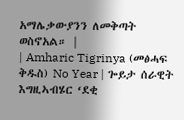አማሌቃውያንን ለመቅጣት ወስኖአል። |
| Amharic Tigrinya (መፅሓፍ ቅዱስ) No Year | ጐይታ ሰራዊት እግዚኣብሄር ‘ደቂ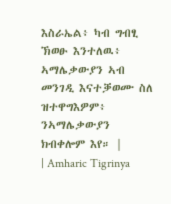እስራኤል፥ ካብ ግብፂ ኽወፁ እንተለዉ፥ ኣማሌቃውያን ኣብ መንገዲ እናተቓወሙ ስለ ዝተዋግእዎም፥ ንኣማሌቃውያን ክብቀሎም እየ። |
| Amharic Tigrinya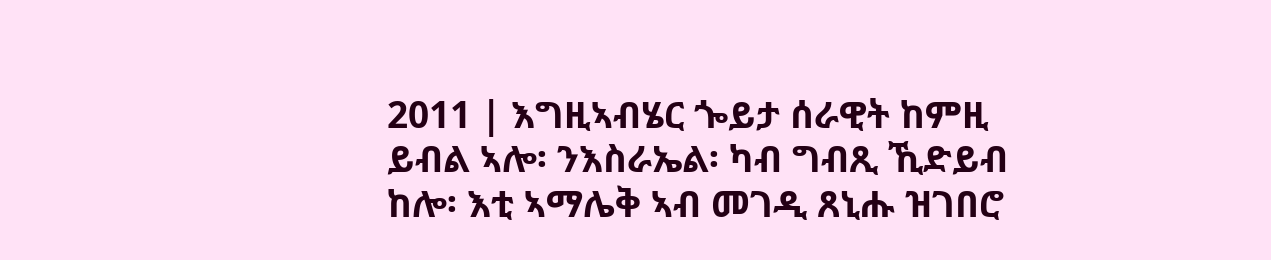2011 | እግዚኣብሄር ጐይታ ሰራዊት ከምዚ ይብል ኣሎ፡ ንእስራኤል፡ ካብ ግብጺ ኺድይብ ከሎ፡ እቲ ኣማሌቅ ኣብ መገዲ ጸኒሑ ዝገበሮ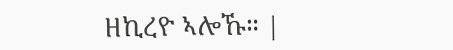ዘኪረዮ ኣሎኹ። |